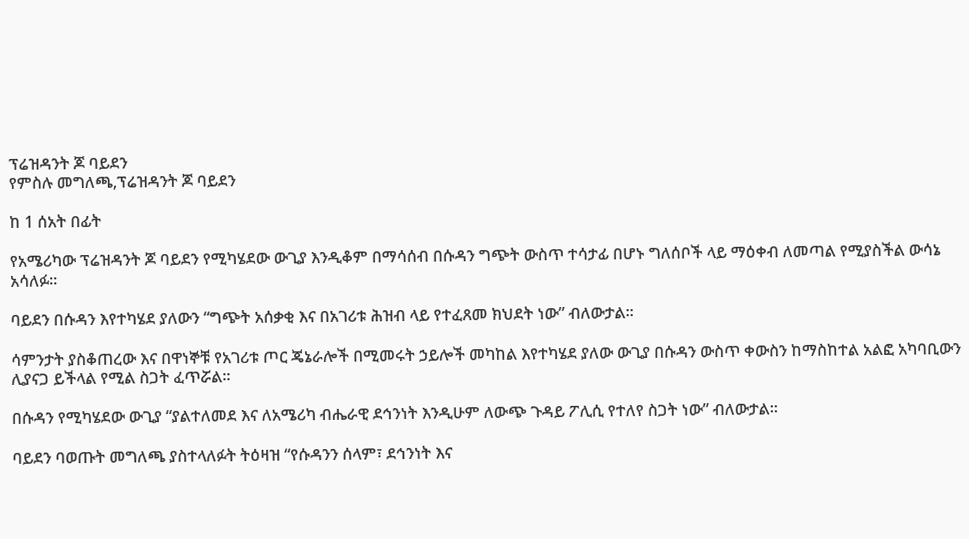ፕሬዝዳንት ጆ ባይደን
የምስሉ መግለጫ,ፕሬዝዳንት ጆ ባይደን

ከ 1 ሰአት በፊት

የአሜሪካው ፕሬዝዳንት ጆ ባይደን የሚካሄደው ውጊያ እንዲቆም በማሳሰብ በሱዳን ግጭት ውስጥ ተሳታፊ በሆኑ ግለሰቦች ላይ ማዕቀብ ለመጣል የሚያስችል ውሳኔ አሳለፉ።

ባይደን በሱዳን እየተካሄደ ያለውን “ግጭት አሰቃቂ እና በአገሪቱ ሕዝብ ላይ የተፈጸመ ክህደት ነው” ብለውታል።

ሳምንታት ያስቆጠረው እና በዋነኞቹ የአገሪቱ ጦር ጄኔራሎች በሚመሩት ኃይሎች መካከል እየተካሄደ ያለው ውጊያ በሱዳን ውስጥ ቀውስን ከማስከተል አልፎ አካባቢውን ሊያናጋ ይችላል የሚል ስጋት ፈጥሯል።

በሱዳን የሚካሄደው ውጊያ “ያልተለመደ እና ለአሜሪካ ብሔራዊ ደኅንነት እንዲሁም ለውጭ ጉዳይ ፖሊሲ የተለየ ስጋት ነው” ብለውታል።

ባይደን ባወጡት መግለጫ ያስተላለፉት ትዕዛዝ “የሱዳንን ሰላም፣ ደኅንነት እና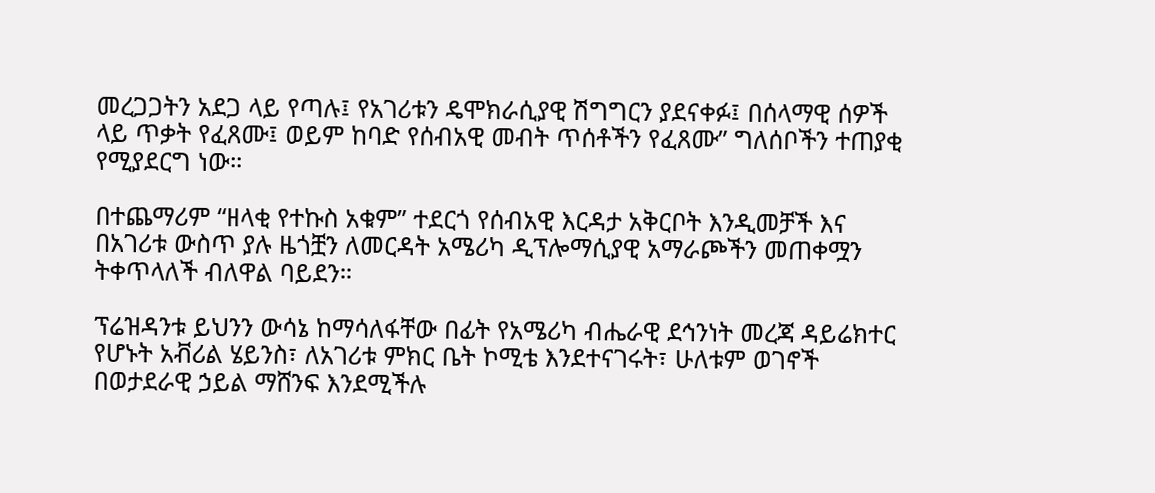መረጋጋትን አደጋ ላይ የጣሉ፤ የአገሪቱን ዴሞክራሲያዊ ሽግግርን ያደናቀፉ፤ በሰላማዊ ሰዎች ላይ ጥቃት የፈጸሙ፤ ወይም ከባድ የሰብአዊ መብት ጥሰቶችን የፈጸሙ” ግለሰቦችን ተጠያቂ የሚያደርግ ነው።

በተጨማሪም “ዘላቂ የተኩስ አቁም” ተደርጎ የሰብአዊ እርዳታ አቅርቦት እንዲመቻች እና በአገሪቱ ውስጥ ያሉ ዜጎቿን ለመርዳት አሜሪካ ዲፕሎማሲያዊ አማራጮችን መጠቀሟን ትቀጥላለች ብለዋል ባይደን።

ፕሬዝዳንቱ ይህንን ውሳኔ ከማሳለፋቸው በፊት የአሜሪካ ብሔራዊ ደኅንነት መረጃ ዳይሬክተር የሆኑት አቭሪል ሄይንስ፣ ለአገሪቱ ምክር ቤት ኮሚቴ እንደተናገሩት፣ ሁለቱም ወገኖች በወታደራዊ ኃይል ማሸንፍ እንደሚችሉ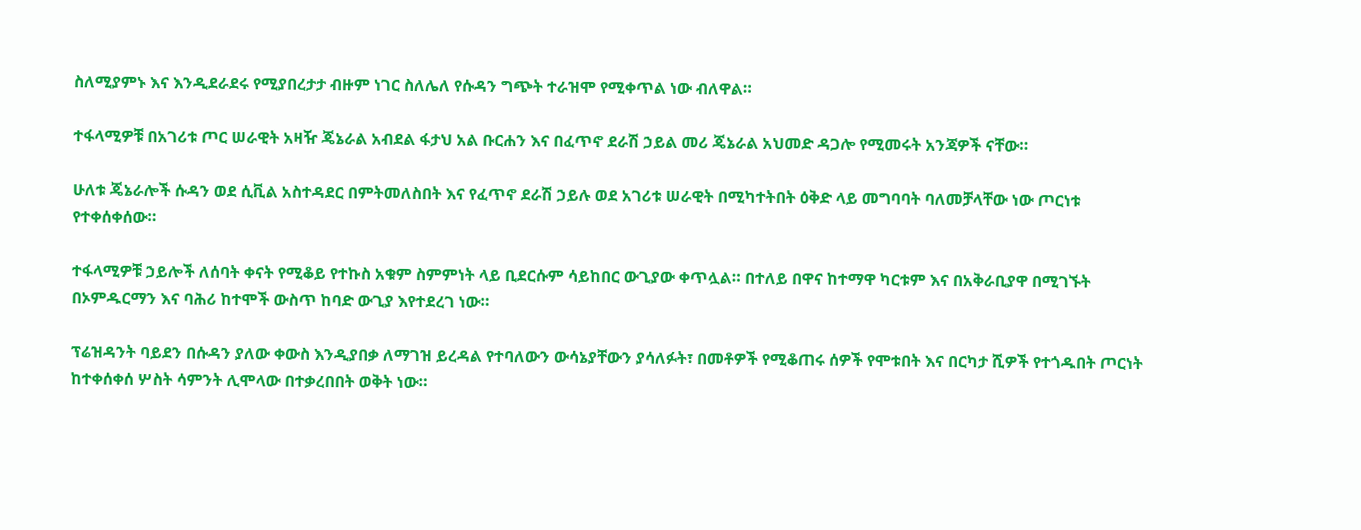ስለሚያምኑ እና እንዲደራደሩ የሚያበረታታ ብዙም ነገር ስለሌለ የሱዳን ግጭት ተራዝሞ የሚቀጥል ነው ብለዋል።

ተፋላሚዎቹ በአገሪቱ ጦር ሠራዊት አዛዥ ጄኔራል አብደል ፋታህ አል ቡርሐን እና በፈጥኖ ደራሽ ኃይል መሪ ጄኔራል አህመድ ዳጋሎ የሚመሩት አንጃዎች ናቸው።

ሁለቱ ጄኔራሎች ሱዳን ወደ ሲቪል አስተዳደር በምትመለስበት እና የፈጥኖ ደራሽ ኃይሉ ወደ አገሪቱ ሠራዊት በሚካተትበት ዕቅድ ላይ መግባባት ባለመቻላቸው ነው ጦርነቱ የተቀሰቀሰው።

ተፋላሚዎቹ ኃይሎች ለሰባት ቀናት የሚቆይ የተኩስ አቁም ስምምነት ላይ ቢደርሱም ሳይከበር ውጊያው ቀጥሏል። በተለይ በዋና ከተማዋ ካርቱም እና በአቅራቢያዋ በሚገኙት በኦምዱርማን እና ባሕሪ ከተሞች ውስጥ ከባድ ውጊያ እየተደረገ ነው።

ፕሬዝዳንት ባይደን በሱዳን ያለው ቀውስ እንዲያበቃ ለማገዝ ይረዳል የተባለውን ውሳኔያቸውን ያሳለፉት፣ በመቶዎች የሚቆጠሩ ሰዎች የሞቱበት እና በርካታ ሺዎች የተጎዱበት ጦርነት ከተቀሰቀሰ ሦስት ሳምንት ሊሞላው በተቃረበበት ወቅት ነው።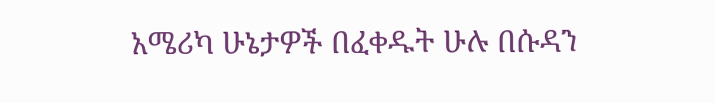አሜሪካ ሁኔታዎች በፈቀዱት ሁሉ በሱዳን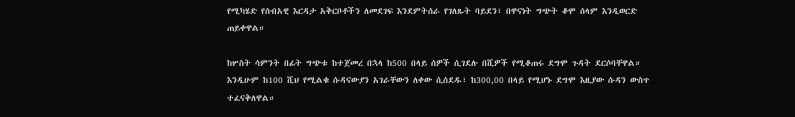የሚካሄድ የሰብአዊ እርዳታ አቅርቦቶችን ለመደገፍ እንደምትሰራ የገለጹት ባይደን፣ በዋናነት ግጭት ቆሞ ሰላም እንዲወርድ ጠይቀዋል።

ከሦስት ሳምንት በፊት ግጭቱ ከተጀመረ በኋላ ከ500 በላይ ሰዎች ሲገደሉ በሺዎች የሚቆጠሩ ደግሞ ጉዳት ደርሶባቸዋል። እንዲሁም ከ100 ሺህ የሚልቁ ሱዳናውያን አገራቸውን ለቀው ሲሰደዱ፣ ከ300,00 በላይ የሚሆኑ ደግሞ እዚያው ሱዳን ውስጥ ተፈናቅለዋል።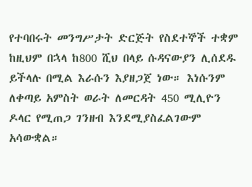የተባበሩት መንግሥታት ድርጅት የስደተኞች ተቋም ከዚህም በኋላ ከ800 ሺህ በላይ ሱዳናውያን ሊሰደዱ ይችላሉ በሚል እራሱን እያዘጋጀ ነው። እነሱንም ለቀጣይ አምስት ወራት ለመርዳት 450 ሚሊዮን ዶላር የሚጠጋ ገንዘብ እንደሚያስፈልገውም አሳውቋል።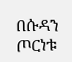በሱዳን ጦርነቱ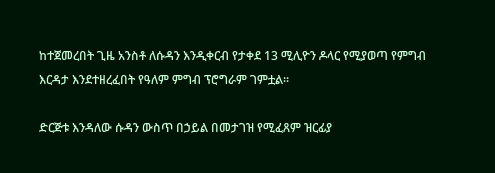ከተጀመረበት ጊዜ አንስቶ ለሱዳን እንዲቀርብ የታቀደ 13 ሚሊዮን ዶላር የሚያወጣ የምግብ እርዳታ እንደተዘረፈበት የዓለም ምግብ ፕሮግራም ገምቷል።

ድርጅቱ እንዳለው ሱዳን ውስጥ በኃይል በመታገዝ የሚፈጸም ዝርፊያ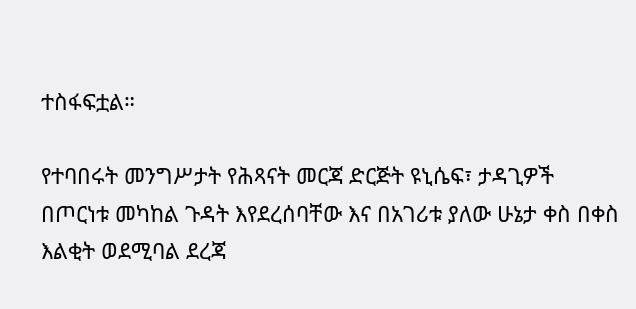ተስፋፍቷል።

የተባበሩት መንግሥታት የሕጻናት መርጃ ድርጅት ዩኒሴፍ፣ ታዳጊዎች በጦርነቱ መካከል ጉዳት እየደረሰባቸው እና በአገሪቱ ያለው ሁኔታ ቀስ በቀስ እልቂት ወደሚባል ደረጃ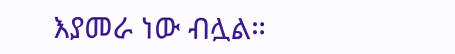እያመራ ነው ብሏል።